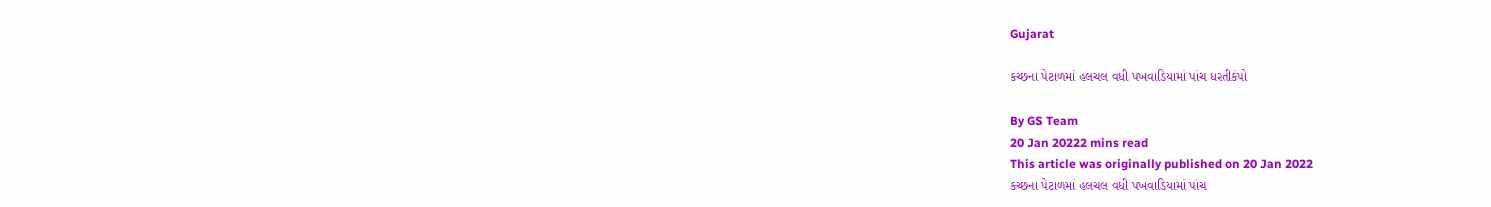Gujarat

કચ્છના પેટાળમાં હલચલ વધી પખવાડિયામાં પાંચ ધરતીકંપો

By GS Team
20 Jan 20222 mins read
This article was originally published on 20 Jan 2022
કચ્છના પેટાળમાં હલચલ વધી પખવાડિયામાં પાંચ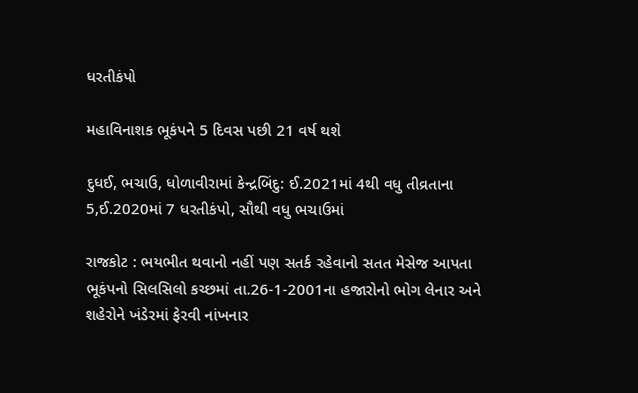ધરતીકંપો

મહાવિનાશક ભૂકંપને 5 દિવસ પછી 21 વર્ષ થશે

દુધઈ, ભચાઉ, ધોળાવીરામાં કેન્દ્રબિંદુ: ઈ.2021માં 4થી વધુ તીવ્રતાના 5,ઈ.2020માં 7 ધરતીકંપો, સૌથી વધુ ભચાઉમાં

રાજકોટ : ભયભીત થવાનો નહીં પણ સતર્ક રહેવાનો સતત મેસેજ આપતા ભૂકંપનો સિલસિલો કચ્છમાં તા.26-1-2001ના હજારોનો ભોગ લેનાર અને શહેરોને ખંડેરમાં ફેરવી નાંખનાર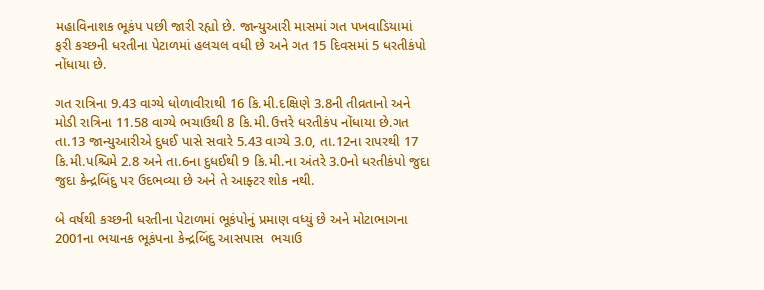મહાવિનાશક ભૂકંપ પછી જારી રહ્યો છે. જાન્યુઆરી માસમાં ગત પખવાડિયામાં ફરી કચ્છની ધરતીના પેટાળમાં હલચલ વધી છે અને ગત 15 દિવસમાં 5 ધરતીકંપો નોંધાયા છે.

ગત રાત્રિના 9.43 વાગ્યે ધોળાવીરાથી 16 કિ.મી.દક્ષિણે 3.8ની તીવ્રતાનો અને મોડી રાત્રિના 11.58 વાગ્યે ભચાઉથી 8 કિ.મી.ઉત્તરે ધરતીકંપ નોંધાયા છે.ગત તા.13 જાન્યુઆરીએ દુધઈ પાસે સવારે 5.43 વાગ્યે 3.0, તા.12ના રાપરથી 17 કિ.મી.પશ્ચિમે 2.8 અને તા.6ના દુધઈથી 9 કિ.મી.ના અંતરે 3.0નો ધરતીકંપો જુદા જુદા કેન્દ્રબિંદુ પર ઉદભવ્યા છે અને તે આફ્ટર શોક નથી.

બે વર્ષથી કચ્છની ધરતીના પેટાળમાં ભૂકંપોનું પ્રમાણ વધ્યું છે અને મોટાભાગના 2001ના ભયાનક ભૂકંપના કેન્દ્રબિંદુ આસપાસ  ભચાઉ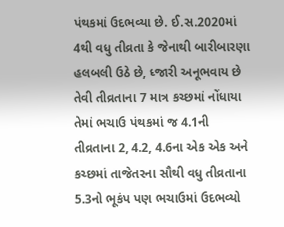પંથકમાં ઉદભવ્યા છે. ઈ.સ.2020માં 4થી વધુ તીવ્રતા કે જેનાથી બારીબારણા હલબલી ઉઠે છે, ધ્જારી અનૂભવાય છે તેવી તીવ્રતાના 7 માત્ર કચ્છમાં નોંધાયા તેમાં ભચાઉ પંથકમાં જ 4.1ની તીવ્રતાના 2, 4.2, 4.6ના એક એક અને કચ્છમાં તાજેતરના સૌથી વધુ તીવ્રતાના 5.3નો ભૂકંપ પણ ભચાઉમાં ઉદભવ્યો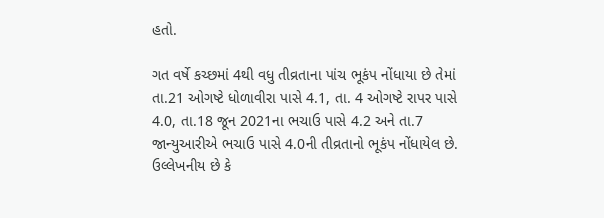હતો.

ગત વર્ષે કચ્છમાં 4થી વધુ તીવ્રતાના પાંચ ભૂકંપ નોંધાયા છે તેમાં તા.21 ઓગષ્ટે ધોળાવીરા પાસે 4.1, તા. 4 ઓગષ્ટે રાપર પાસે 4.0, તા.18 જૂન 2021ના ભચાઉ પાસે 4.2 અને તા.7 જાન્યુઆરીએ ભચાઉ પાસે 4.0ની તીવ્રતાનો ભૂકંપ નોંધાયેલ છે. ઉલ્લેખનીય છે કે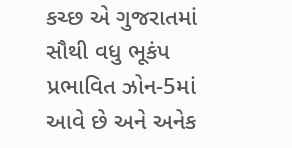કચ્છ એ ગુજરાતમાં સૌથી વધુ ભૂકંપ પ્રભાવિત ઝોન-5માં આવે છે અને અનેક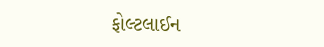ફોલ્ટલાઈન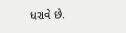ધરાવે છે.